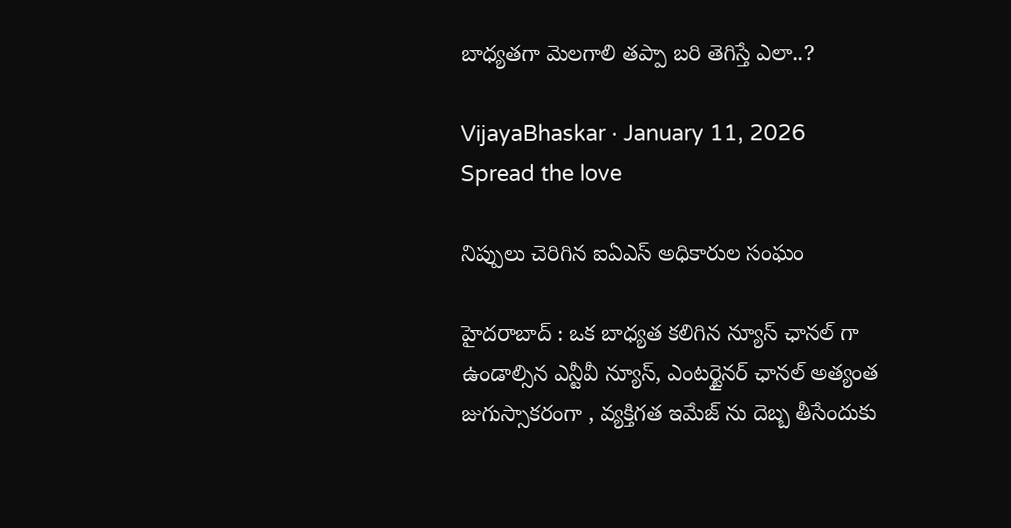బాధ్యతగా మెలగాలి తప్పా బ‌రి తెగిస్తే ఎలా..?

VijayaBhaskar · January 11, 2026
Spread the love

నిప్పులు చెరిగిన ఐఏఎస్ అధికారుల సంఘం

హైద‌రాబాద్ : ఒక బాధ్య‌త క‌లిగిన న్యూస్ ఛాన‌ల్ గా ఉండాల్సిన ఎన్టీవీ న్యూస్, ఎంట‌ర్టైన‌ర్ ఛాన‌ల్ అత్యంత జుగుస్సాక‌రంగా , వ్య‌క్తిగ‌త ఇమేజ్ ను దెబ్బ తీసేందుకు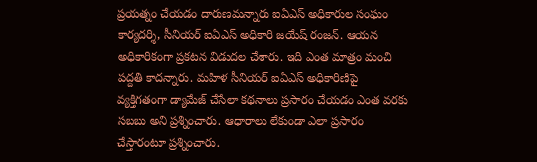ప్ర‌య‌త్నం చేయ‌డం దారుణ‌మ‌న్నారు ఐఏఎస్ అధికారుల సంఘం కార్య‌ద‌ర్శి, సీనియ‌ర్ ఐఏఎస్ అధికారి జ‌యేష్ రంజ‌న్. ఆయ‌న అధికారికంగా ప్ర‌క‌ట‌న విడుద‌ల చేశారు. ఇది ఎంత మాత్రం మంచి ప‌ద్ద‌తి కాద‌న్నారు. మహిళ సీనియర్ ఐఏఎస్ అధికారిణిపై వ్య‌క్తిగ‌తంగా డ్యామేజ్ చేసేలా క‌థ‌నాలు ప్ర‌సారం చేయ‌డం ఎంత వ‌ర‌కు స‌బ‌బు అని ప్ర‌శ్నించారు. ఆధారాలు లేకుండా ఎలా ప్ర‌సారం చేస్తారంటూ ప్ర‌శ్నించారు.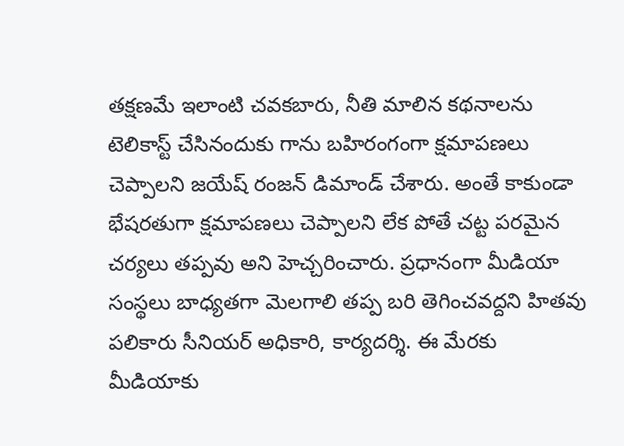త‌క్ష‌ణ‌మే ఇలాంటి చ‌వ‌క‌బారు, నీతి మాలిన క‌థ‌నాల‌ను టెలికాస్ట్ చేసినందుకు గాను బ‌హిరంగంగా క్ష‌మాప‌ణ‌లు చెప్పాల‌ని జ‌యేష్ రంజ‌న్ డిమాండ్ చేశారు. అంతే కాకుండా భేషరతుగా క్షమాపణలు చెప్పాల‌ని లేక పోతే చట్ట పరమైన చర్యలు తప్పవు అని హెచ్చరించారు. ప్ర‌ధానంగా మీడియా సంస్థలు బాధ్యతగా మెలగాలి తప్ప బరి తెగించవద్దని హితవు ప‌లికారు సీనియ‌ర్ అధికారి, కార్య‌ద‌ర్శి. ఈ మేరకు మీడియాకు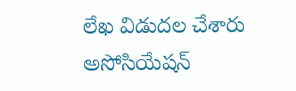లేఖ విడుదల చేశారు అసోసియేషన్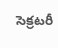సెక్రటరీ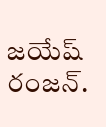జయేష్ రంజన్.